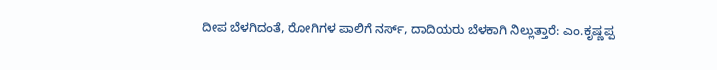ದೀಪ ಬೆಳಗಿದಂತೆ, ರೋಗಿಗಳ ಪಾಲಿಗೆ ನರ್ಸ್, ದಾದಿಯರು ಬೆಳಕಾಗಿ ನಿಲ್ಲುತ್ತಾರೆ: ಎಂ.ಕೃಷ್ಣಪ್ಪ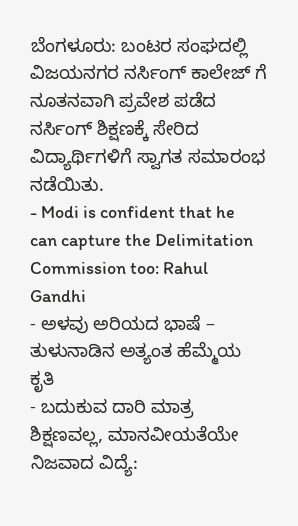ಬೆಂಗಳೂರು: ಬಂಟರ ಸಂಘದಲ್ಲಿ ವಿಜಯನಗರ ನರ್ಸಿಂಗ್ ಕಾಲೇಜ್ ಗೆ ನೂತನವಾಗಿ ಪ್ರವೇಶ ಪಡೆದ ನರ್ಸಿಂಗ್ ಶಿಕ್ಷಣಕ್ಕೆ ಸೇರಿದ ವಿದ್ಯಾರ್ಥಿಗಳಿಗೆ ಸ್ವಾಗತ ಸಮಾರಂಭ ನಡೆಯಿತು.
- Modi is confident that he can capture the Delimitation Commission too: Rahul Gandhi
- ಅಳವು ಅರಿಯದ ಭಾಷೆ – ತುಳುನಾಡಿನ ಅತ್ಯಂತ ಹೆಮ್ಮೆಯ ಕೃತಿ
- ಬದುಕುವ ದಾರಿ ಮಾತ್ರ ಶಿಕ್ಷಣವಲ್ಲ, ಮಾನವೀಯತೆಯೇ ನಿಜವಾದ ವಿದ್ಯೆ: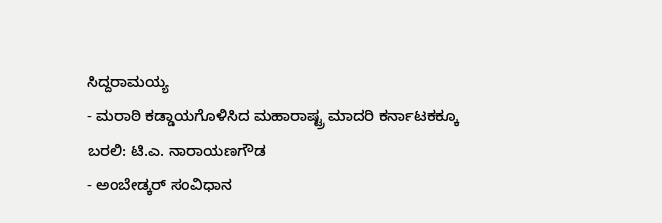ಸಿದ್ದರಾಮಯ್ಯ
- ಮರಾಠಿ ಕಡ್ಡಾಯಗೊಳಿಸಿದ ಮಹಾರಾಷ್ಟ್ರ ಮಾದರಿ ಕರ್ನಾಟಕಕ್ಕೂ ಬರಲಿ: ಟಿ.ಎ. ನಾರಾಯಣಗೌಡ
- ಅಂಬೇಡ್ಕರ್ ಸಂವಿಧಾನ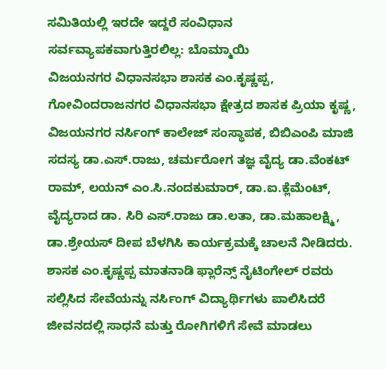ಸಮಿತಿಯಲ್ಲಿ ಇರದೇ ಇದ್ದರೆ ಸಂವಿಧಾನ ಸರ್ವವ್ಯಾಪಕವಾಗುತ್ತಿರಲಿಲ್ಲ: ಬೊಮ್ಮಾಯಿ
ವಿಜಯನಗರ ವಿಧಾನಸಭಾ ಶಾಸಕ ಎಂ.ಕೃಷ್ಣಪ್ಪ, ಗೋವಿಂದರಾಜನಗರ ವಿಧಾನಸಭಾ ಕ್ಷೇತ್ರದ ಶಾಸಕ ಪ್ರಿಯಾ ಕೃಷ್ಣ, ವಿಜಯನಗರ ನರ್ಸಿಂಗ್ ಕಾಲೇಜ್ ಸಂಸ್ಥಾಪಕ, ಬಿಬಿಎಂಪಿ ಮಾಜಿ ಸದಸ್ಯ ಡಾ.ಎಸ್.ರಾಜು, ಚರ್ಮರೋಗ ತಜ್ಞ ವೈದ್ಯ ಡಾ.ವೆಂಕಟ್ ರಾಮ್, ಲಯನ್ ಎಂ.ಸಿ.ನಂದಕುಮಾರ್, ಡಾ.ಐ.ಕ್ಲೆಮೆಂಟ್, ವೈದ್ಯರಾದ ಡಾ. ಸಿರಿ ಎಸ್.ರಾಜು ಡಾ.ಲತಾ, ಡಾ.ಮಹಾಲಕ್ಷ್ಮಿ, ಡಾ.ಶ್ರೇಯಸ್ ದೀಪ ಬೆಳಗಿಸಿ ಕಾರ್ಯಕ್ರಮಕ್ಕೆ ಚಾಲನೆ ನೀಡಿದರು.
ಶಾಸಕ ಎಂ.ಕೃಷ್ಣಪ್ಪ ಮಾತನಾಡಿ ಫ್ಲಾರೆನ್ಸ್ ನೈಟಿಂಗೇಲ್ ರವರು ಸಲ್ಲಿಸಿದ ಸೇವೆಯನ್ನು ನರ್ಸಿಂಗ್ ವಿದ್ಯಾರ್ಥಿಗಳು ಪಾಲಿಸಿದರೆ ಜೀವನದಲ್ಲಿ ಸಾಧನೆ ಮತ್ತು ರೋಗಿಗಳಿಗೆ ಸೇವೆ ಮಾಡಲು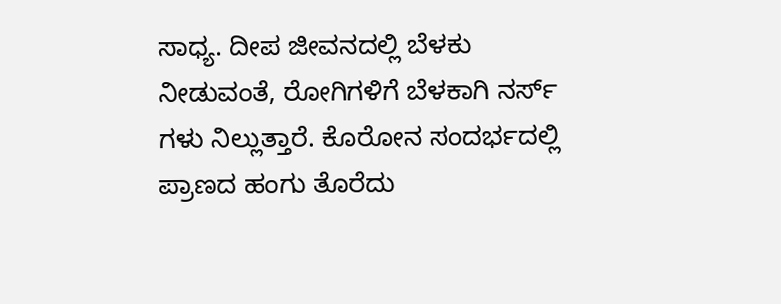ಸಾಧ್ಯ. ದೀಪ ಜೀವನದಲ್ಲಿ ಬೆಳಕು ನೀಡುವಂತೆ, ರೋಗಿಗಳಿಗೆ ಬೆಳಕಾಗಿ ನರ್ಸ್ ಗಳು ನಿಲ್ಲುತ್ತಾರೆ. ಕೊರೋನ ಸಂದರ್ಭದಲ್ಲಿ ಪ್ರಾಣದ ಹಂಗು ತೊರೆದು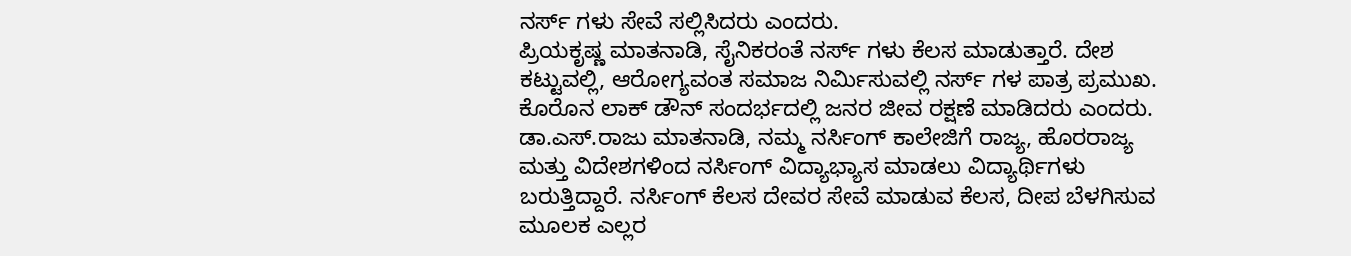ನರ್ಸ್ ಗಳು ಸೇವೆ ಸಲ್ಲಿಸಿದರು ಎಂದರು.
ಪ್ರಿಯಕೃಷ್ಣ ಮಾತನಾಡಿ, ಸೈನಿಕರಂತೆ ನರ್ಸ್ ಗಳು ಕೆಲಸ ಮಾಡುತ್ತಾರೆ. ದೇಶ ಕಟ್ಟುವಲ್ಲಿ, ಆರೋಗ್ಯವಂತ ಸಮಾಜ ನಿರ್ಮಿಸುವಲ್ಲಿ ನರ್ಸ್ ಗಳ ಪಾತ್ರ ಪ್ರಮುಖ. ಕೊರೊನ ಲಾಕ್ ಡೌನ್ ಸಂದರ್ಭದಲ್ಲಿ ಜನರ ಜೀವ ರಕ್ಷಣೆ ಮಾಡಿದರು ಎಂದರು.
ಡಾ.ಎಸ್.ರಾಜು ಮಾತನಾಡಿ, ನಮ್ಮ ನರ್ಸಿಂಗ್ ಕಾಲೇಜಿಗೆ ರಾಜ್ಯ, ಹೊರರಾಜ್ಯ ಮತ್ತು ವಿದೇಶಗಳಿಂದ ನರ್ಸಿಂಗ್ ವಿದ್ಯಾಭ್ಯಾಸ ಮಾಡಲು ವಿದ್ಯಾರ್ಥಿಗಳು ಬರುತ್ತಿದ್ದಾರೆ. ನರ್ಸಿಂಗ್ ಕೆಲಸ ದೇವರ ಸೇವೆ ಮಾಡುವ ಕೆಲಸ, ದೀಪ ಬೆಳಗಿಸುವ ಮೂಲಕ ಎಲ್ಲರ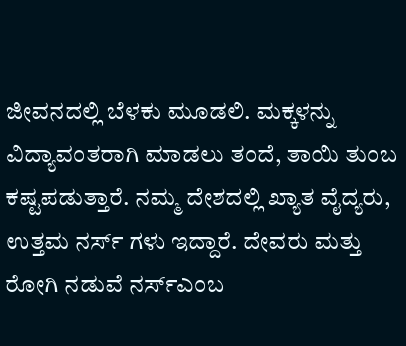ಜೀವನದಲ್ಲಿ ಬೆಳಕು ಮೂಡಲಿ. ಮಕ್ಕಳನ್ನು ವಿದ್ಯಾವಂತರಾಗಿ ಮಾಡಲು ತಂದೆ, ತಾಯಿ ತುಂಬ ಕಷ್ಟಪಡುತ್ತಾರೆ. ನಮ್ಮ ದೇಶದಲ್ಲಿ ಖ್ಯಾತ ವೈದ್ಯರು, ಉತ್ತಮ ನರ್ಸ್ ಗಳು ಇದ್ದಾರೆ. ದೇವರು ಮತ್ತು ರೋಗಿ ನಡುವೆ ನರ್ಸ್ಎಂಬ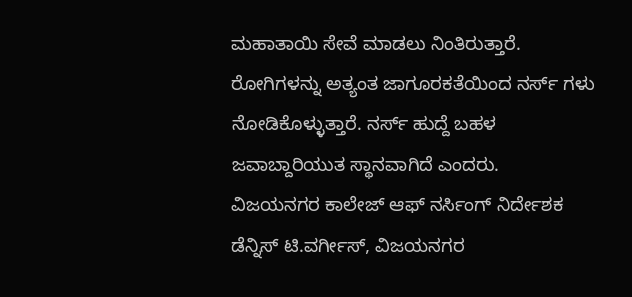ಮಹಾತಾಯಿ ಸೇವೆ ಮಾಡಲು ನಿಂತಿರುತ್ತಾರೆ. ರೋಗಿಗಳನ್ನು ಅತ್ಯಂತ ಜಾಗೂರಕತೆಯಿಂದ ನರ್ಸ್ ಗಳು ನೋಡಿಕೊಳ್ಳುತ್ತಾರೆ. ನರ್ಸ್ ಹುದ್ದೆ ಬಹಳ ಜವಾಬ್ದಾರಿಯುತ ಸ್ಥಾನವಾಗಿದೆ ಎಂದರು.
ವಿಜಯನಗರ ಕಾಲೇಜ್ ಆಫ್ ನರ್ಸಿಂಗ್ ನಿರ್ದೇಶಕ ಡೆನ್ನಿಸ್ ಟಿ.ವರ್ಗೀಸ್, ವಿಜಯನಗರ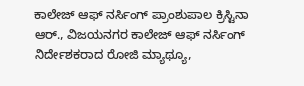ಕಾಲೇಜ್ ಆಫ್ ನರ್ಸಿಂಗ್ ಪ್ರಾಂಶುಪಾಲ ಕ್ರಿಸ್ಟಿನಾ ಆರ್., ವಿಜಯನಗರ ಕಾಲೇಜ್ ಆಫ್ ನರ್ಸಿಂಗ್ ನಿರ್ದೇಶಕರಾದ ರೋಜಿ ಮ್ಯಾಥ್ಯೂ,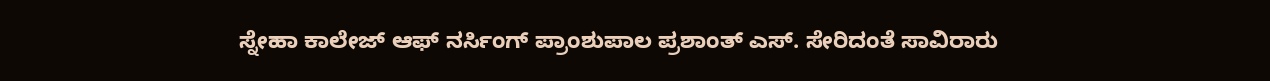ಸ್ನೇಹಾ ಕಾಲೇಜ್ ಆಫ್ ನರ್ಸಿಂಗ್ ಪ್ರಾಂಶುಪಾಲ ಪ್ರಶಾಂತ್ ಎಸ್. ಸೇರಿದಂತೆ ಸಾವಿರಾರು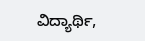ವಿದ್ಯಾರ್ಥಿ,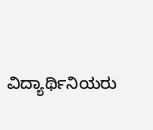ವಿದ್ಯಾರ್ಥಿನಿಯರು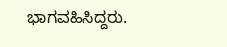ಭಾಗವಹಿಸಿದ್ದರು.